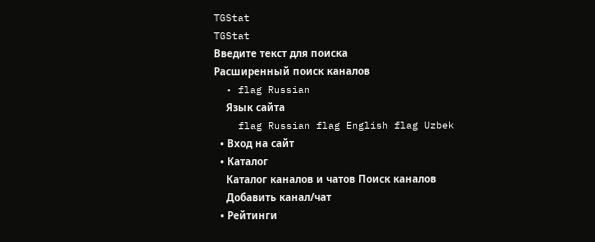TGStat
TGStat
Введите текст для поиска
Расширенный поиск каналов
  • flag Russian
    Язык сайта
    flag Russian flag English flag Uzbek
  • Вход на сайт
  • Каталог
    Каталог каналов и чатов Поиск каналов
    Добавить канал/чат
  • Рейтинги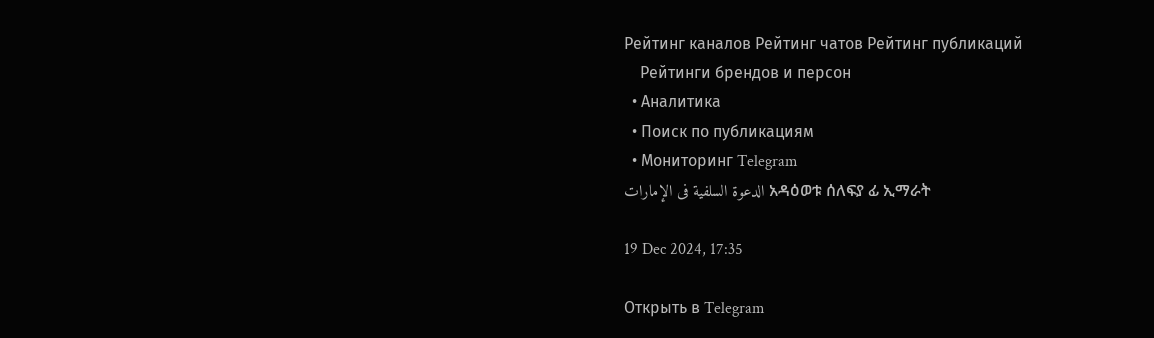Рейтинг каналов Рейтинг чатов Рейтинг публикаций
    Рейтинги брендов и персон
  • Аналитика
  • Поиск по публикациям
  • Мониторинг Telegram
الدعوة السلفية فى الإمارات አዳዕወቱ ሰለፍያ ፊ ኢማራት

19 Dec 2024, 17:35

Открыть в Telegram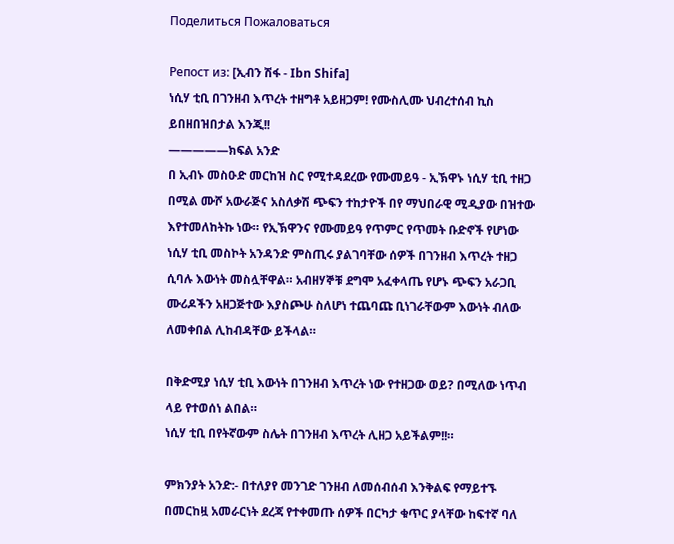Поделиться Пожаловаться

Репост из: [ኢብን ሽፋ - Ibn Shifa]
ነሲሃ ቲቢ በገንዘብ እጥረት ተዘግቶ አይዘጋም! የሙስሊሙ ህብረተሰብ ኪስ ይበዘበዝበታል እንጂ!!
—————ክፍል አንድ
በ ኢብኑ መስዑድ መርከዝ ስር የሚተዳደረው የሙመይዓ - ኢኽዋኑ ነሲሃ ቲቢ ተዘጋ በሚል ሙሾ አውራጅና አስለቃሽ ጭፍን ተከታዮች በየ ማህበራዊ ሚዲያው በዝተው እየተመለከትኩ ነው። የኢኽዋንና የሙመይዓ የጥምር የጥመት ቡድኖች የሆነው ነሲሃ ቲቢ መስኮት አንዳንድ ምስጢሩ ያልገባቸው ሰዎች በገንዘብ እጥረት ተዘጋ ሲባሉ እውነት መስሏቸዋል። አብዘሃኞቹ ደግሞ አፈቀላጤ የሆኑ ጭፍን አራጋቢ ሙሪዶችን አዘጋጅተው እያስጮሁ ስለሆነ ተጨባጩ ቢነገራቸውም እውነት ብለው ለመቀበል ሊከብዳቸው ይችላል።

በቅድሚያ ነሲሃ ቲቢ እውነት በገንዘብ እጥረት ነው የተዘጋው ወይ? በሚለው ነጥብ ላይ የተወሰነ ልበል።
ነሲሃ ቲቢ በየትኛውም ስሌት በገንዘብ እጥረት ሊዘጋ አይችልም!!።

ምክንያት አንድ:- በተለያየ መንገድ ገንዘብ ለመሰብሰብ እንቅልፍ የማይተኙ በመርከዟ አመራርነት ደረጃ የተቀመጡ ሰዎች በርካታ ቁጥር ያላቸው ከፍተኛ ባለ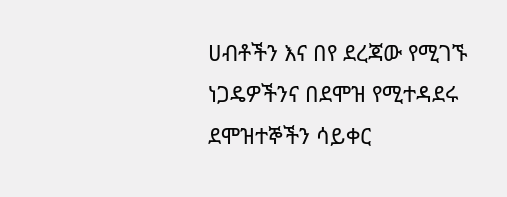ሀብቶችን እና በየ ደረጃው የሚገኙ ነጋዴዎችንና በደሞዝ የሚተዳደሩ ደሞዝተኞችን ሳይቀር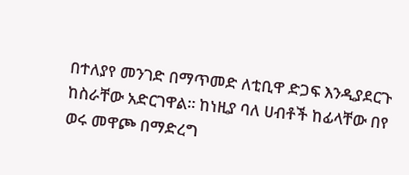በተለያየ መንገድ በማጥመድ ለቲቢዋ ድጋፍ እንዲያደርጉ ከስራቸው አድርገዋል። ከነዚያ ባለ ሀብቶች ከፊላቸው በየ ወሩ መዋጮ በማድረግ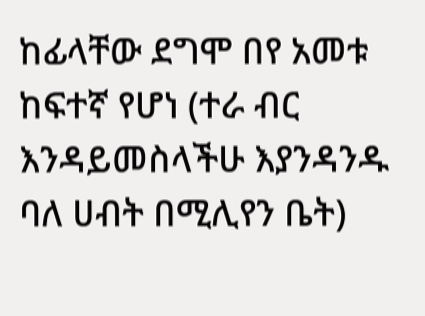ከፊላቸው ደግሞ በየ አመቱ ከፍተኛ የሆነ (ተራ ብር እንዳይመስላችሁ እያንዳንዱ ባለ ሀብት በሚሊየን ቤት)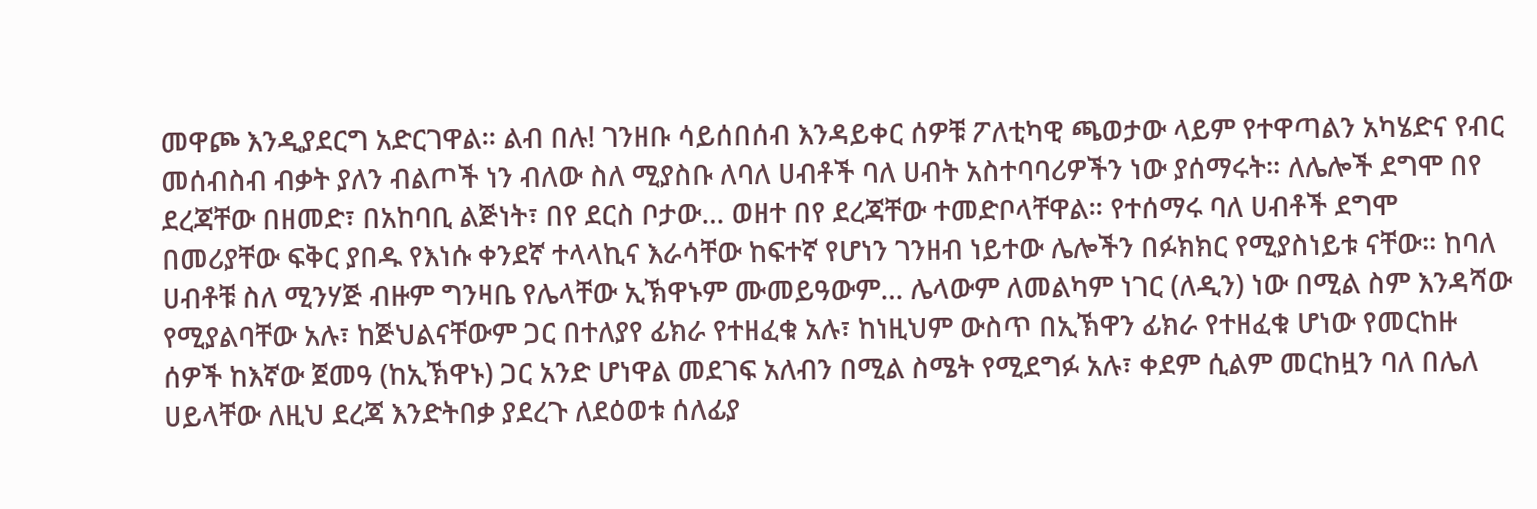መዋጮ እንዲያደርግ አድርገዋል። ልብ በሉ! ገንዘቡ ሳይሰበሰብ እንዳይቀር ሰዎቹ ፖለቲካዊ ጫወታው ላይም የተዋጣልን አካሄድና የብር መሰብስብ ብቃት ያለን ብልጦች ነን ብለው ስለ ሚያስቡ ለባለ ሀብቶች ባለ ሀብት አስተባባሪዎችን ነው ያሰማሩት። ለሌሎች ደግሞ በየ ደረጃቸው በዘመድ፣ በአከባቢ ልጅነት፣ በየ ደርስ ቦታው… ወዘተ በየ ደረጃቸው ተመድቦላቸዋል። የተሰማሩ ባለ ሀብቶች ደግሞ በመሪያቸው ፍቅር ያበዱ የእነሱ ቀንደኛ ተላላኪና እራሳቸው ከፍተኛ የሆነን ገንዘብ ነይተው ሌሎችን በፉክክር የሚያስነይቱ ናቸው። ከባለ ሀብቶቹ ስለ ሚንሃጅ ብዙም ግንዛቤ የሌላቸው ኢኽዋኑም ሙመይዓውም… ሌላውም ለመልካም ነገር (ለዲን) ነው በሚል ስም እንዳሻው የሚያልባቸው አሉ፣ ከጅህልናቸውም ጋር በተለያየ ፊክራ የተዘፈቁ አሉ፣ ከነዚህም ውስጥ በኢኽዋን ፊክራ የተዘፈቁ ሆነው የመርከዙ ሰዎች ከእኛው ጀመዓ (ከኢኽዋኑ) ጋር አንድ ሆነዋል መደገፍ አለብን በሚል ስሜት የሚደግፉ አሉ፣ ቀደም ሲልም መርከዟን ባለ በሌለ ሀይላቸው ለዚህ ደረጃ እንድትበቃ ያደረጉ ለደዕወቱ ሰለፊያ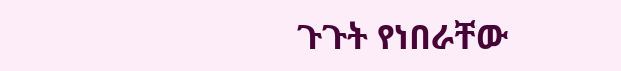ጉጉት የነበራቸው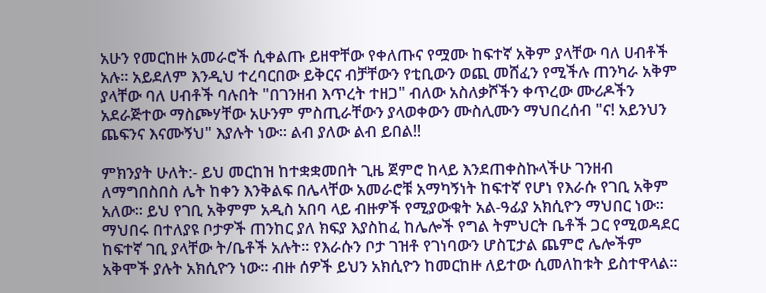አሁን የመርከዙ አመራሮች ሲቀልጡ ይዘዋቸው የቀለጡና የሟሙ ከፍተኛ አቅም ያላቸው ባለ ሀብቶች አሉ። አይደለም እንዲህ ተረባርበው ይቅርና ብቻቸውን የቲቢውን ወጪ መሸፈን የሚችሉ ጠንካራ አቅም ያላቸው ባለ ሀብቶች ባሉበት "በገንዘብ እጥረት ተዘጋ" ብለው አስለቃሾችን ቀጥረው ሙሪዶችን አደራጅተው ማስጮሃቸው አሁንም ምስጢራቸውን ያላወቀውን ሙስሊሙን ማህበረሰብ "ና! አይንህን ጨፍንና እናሙኝህ" እያሉት ነው። ልብ ያለው ልብ ይበል!!

ምክንያት ሁለት:- ይህ መርከዝ ከተቋቋመበት ጊዜ ጀምሮ ከላይ እንደጠቀስኩላችሁ ገንዘብ ለማግበስበስ ሌት ከቀን እንቅልፍ በሌላቸው አመራሮቹ አማካኝነት ከፍተኛ የሆነ የእራሱ የገቢ አቅም አለው። ይህ የገቢ አቅምም አዲስ አበባ ላይ ብዙዎች የሚያውቁት አል-ዓፊያ አክሲዮን ማህበር ነው። ማህበሩ በተለያዩ ቦታዎች ጠንከር ያለ ክፍያ እያስከፈ ከሌሎች የግል ትምህርት ቤቶች ጋር የሚወዳደር ከፍተኛ ገቢ ያላቸው ት/ቤቶች አሉት። የእራሱን ቦታ ገዝቶ የገነባውን ሆስፒታል ጨምሮ ሌሎችም አቅሞች ያሉት አክሲዮን ነው። ብዙ ሰዎች ይህን አክሲዮን ከመርከዙ ለይተው ሲመለከቱት ይስተዋላል።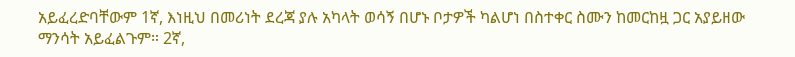አይፈረድባቸውም 1ኛ, እነዚህ በመሪነት ደረጃ ያሉ አካላት ወሳኝ በሆኑ ቦታዎች ካልሆነ በስተቀር ስሙን ከመርከዟ ጋር አያይዘው ማንሳት አይፈልጉም። 2ኛ,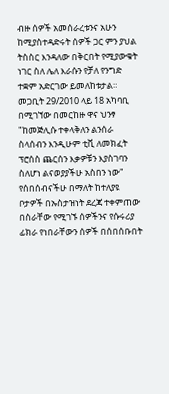ብዙ ሰዎች አመሰራረቱንና አሁን ከሚያስተዳድሩት ሰዎች ጋር ምን ያህል ትስስር እንዳለው በቅርበት የሚያውቁት ነገር ስለ ሌለ እራሱን የቻለ የንግድ ተቋም አድርገው ይመለከቱታል።
መጋቢት 29/2010 ላይ 18 አካባቢ በሚገኘው በመርከዙ ዋና ህንፃ "ከመጅሊሱ ተቀላቅለን ልንሰራ ስላሰብን እንዲሁም ቲቪ ለመክፈት ፕሮሰስ ጨርሰን እቃዎቹን እያስገባን ስለሆነ ልናወያያችሁ አስበን ነው" የሰበሰብናችሁ በማለት ከተለያዩ ቦታዎች በኡስታዝነት ደረጃ ተቀምጠው በስራቸው የሚገኙ ሰዎችንና የሱሩሪያ ፊክራ የነበራቸውን ሰዎች በሰበሰቡበት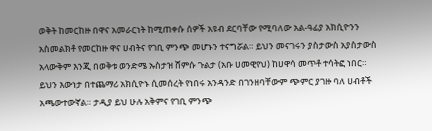ወቅት ከመርከዙ በዋና አመራርነት ከሚጠቀሱ ሰዎች አዩብ ደርባቸው የሚባለው አል-ዓፊያ አክሲዮንን አስመልክቶ የመርከዙ ዋና ሀብትና የገቢ ምንጭ መሆኑን ተናግሯል። ይህን መናገሩን ያስታውስ አያስታውስ አላውቅም እንጂ በወቅቱ ወንድሜ ኡስታዝ ሸምሱ ጉልታ (አቡ ሀመዊየህ) ከሀዋሳ መጥቶ ተሳትፎ ነበር። ይህን እውነታ በተጨማሪ አክሲዮኑ ሲመሰረት የነበሩ አንዳንድ በገንዘባቸውም ጭምር ያገዙ ባለ ሀብቶች አጫውተውኛል። ታዲያ ይህ ሁሉ አቅምና የገቢ ምንጭ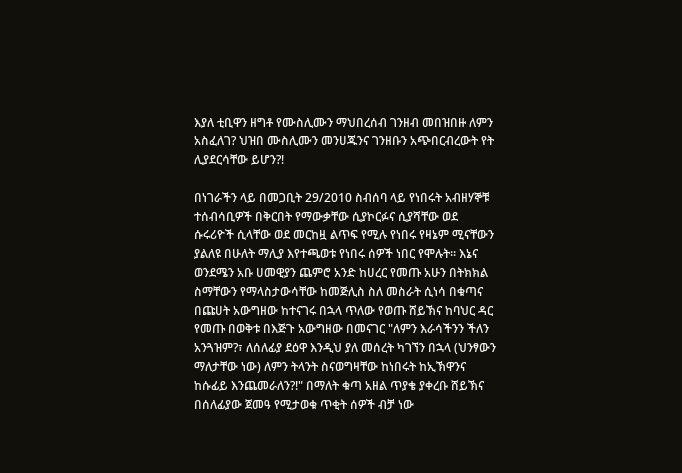እያለ ቲቢዋን ዘግቶ የሙስሊሙን ማህበረሰብ ገንዘብ መበዝበዙ ለምን አስፈለገ? ህዝበ ሙስሊሙን መንሀጁንና ገንዘቡን አጭበርብረውት የት ሊያደርሳቸው ይሆን?!

በነገራችን ላይ በመጋቢት 29/2010 ስብሰባ ላይ የነበሩት አብዘሃኞቹ ተሰብሳቢዎች በቅርበት የማውቃቸው ሲያኮርፉና ሲያሻቸው ወደ ሱሩሪዮች ሲላቸው ወደ መርከዟ ልጥፍ የሚሉ የነበሩ የዛኔም ሚናቸውን ያልለዩ በሁለት ማሊያ እየተጫወቱ የነበሩ ሰዎች ነበር የሞሉት። እኔና ወንደሜን አቡ ሀመዊያን ጨምሮ አንድ ከሀረር የመጡ አሁን በትክክል ስማቸውን የማላስታውሳቸው ከመጅሊስ ስለ መስራት ሲነሳ በቁጣና በጩሀት አውግዘው ከተናገሩ በኋላ ጥለው የወጡ ሸይኽና ከባህር ዳር የመጡ በወቅቱ በእጅጉ አውግዘው በመናገር "ለምን እራሳችንን ችለን አንጓዝም?፣ ለሰለፊያ ደዕዋ እንዲህ ያለ መሰረት ካገኘን በኋላ (ህንፃውን ማለታቸው ነው) ለምን ትላንት ስናወግዛቸው ከነበሩት ከኢኽዋንና ከሱፊይ እንጨመራለን?!" በማለት ቁጣ አዘል ጥያቄ ያቀረቡ ሸይኽና በሰለፊያው ጀመዓ የሚታወቁ ጥቂት ሰዎች ብቻ ነው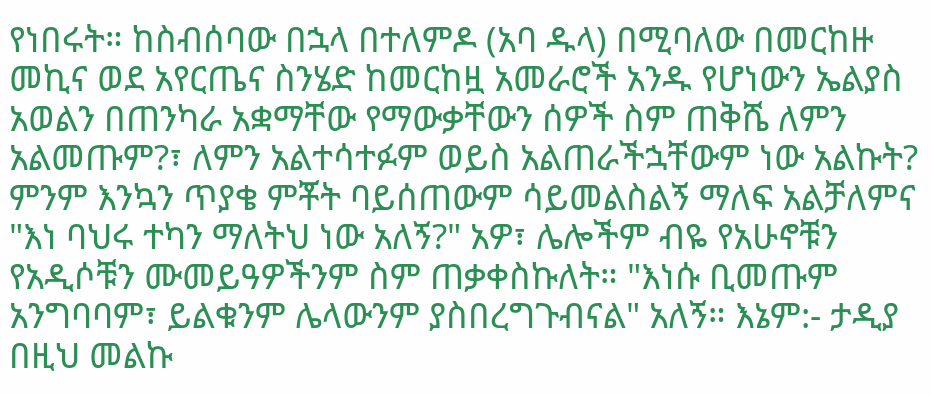የነበሩት። ከስብሰባው በኋላ በተለምዶ (አባ ዱላ) በሚባለው በመርከዙ መኪና ወደ አየርጤና ስንሄድ ከመርከዟ አመራሮች አንዱ የሆነውን ኤልያስ አወልን በጠንካራ አቋማቸው የማውቃቸውን ሰዎች ስም ጠቅሼ ለምን አልመጡም?፣ ለምን አልተሳተፉም ወይስ አልጠራችኋቸውም ነው አልኩት? ምንም እንኳን ጥያቄ ምቾት ባይሰጠውም ሳይመልስልኝ ማለፍ አልቻለምና "እነ ባህሩ ተካን ማለትህ ነው አለኝ?" አዎ፣ ሌሎችም ብዬ የአሁኖቹን የአዲሶቹን ሙመይዓዎችንም ስም ጠቃቀስኩለት። "እነሱ ቢመጡም አንግባባም፣ ይልቁንም ሌላውንም ያስበረግጉብናል" አለኝ። እኔም:- ታዲያ በዚህ መልኩ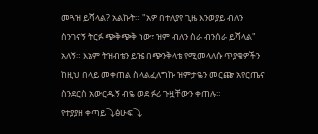መጓዝ ይሻላል? አልኩት። "አዎ በተለያየ ጊዜ እንወያይ ብለን ስንገናኝ ትርፉ ጭቅጭቅ ነው፣ ዝም ብለን ስራ ብንሰራ ይሻላል" አለኝ። እኔም ትዝብቴን ይዤ በጭንቅላቴ የሚመላለሱ ጥያቄዎችን ከዚህ በላይ መቀጠል ስላልፈለግኩ ዝምታዬን መርጬ አየርጤና ስንደርስ አውርዱኝ ብዬ ወደ ፉሪ ጉዟቸውን ቀጠሉ።
የተያያዘ ቀጣይ⤵ፅሁፍ⤵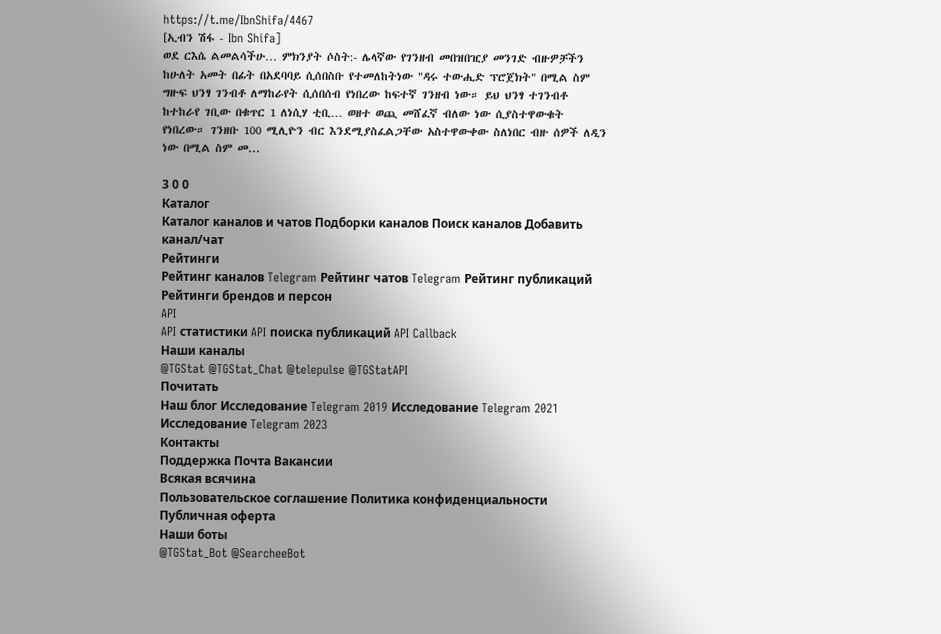https://t.me/IbnShifa/4467
[ኢብን ሽፋ - Ibn Shifa]
ወደ ርእሴ ልመልሳችሁ… ምክንያት ሶስት:- ሌላኛው የገንዘብ መበዝበዢያ መንገድ ብዙዎቻችን ከሁለት አመት በፊት በአደባባይ ሲሰበስቡ የተመለከትነው "ዳሩ ተውሒድ ፕሮጀክት" በሚል ስም ግዙፍ ህንፃ ገንብቶ ለማከራየት ሲሰበሰብ የነበረው ከፍተኛ ገንዘብ ነው። ይህ ህንፃ ተገንብቶ ከተከራየ ገቢው በቁጥር 1 ለነሲሃ ቲቢ… ወዘተ ወጪ መሸፈኛ ብለው ነው ሲያስተዋውቁት የነበረው። ገንዘቡ 100 ሚሊዮን ብር እንደሚያስፈልጋቸው አስተዋውቀው ስለነበር ብዙ ሰዎች ለዲን ነው በሚል ስም መ...

3 0 0
Каталог
Каталог каналов и чатов Подборки каналов Поиск каналов Добавить канал/чат
Рейтинги
Рейтинг каналов Telegram Рейтинг чатов Telegram Рейтинг публикаций Рейтинги брендов и персон
API
API статистики API поиска публикаций API Callback
Наши каналы
@TGStat @TGStat_Chat @telepulse @TGStatAPI
Почитать
Наш блог Исследование Telegram 2019 Исследование Telegram 2021 Исследование Telegram 2023
Контакты
Поддержка Почта Вакансии
Всякая всячина
Пользовательское соглашение Политика конфиденциальности Публичная оферта
Наши боты
@TGStat_Bot @SearcheeBot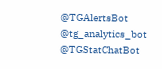@TGAlertsBot @tg_analytics_bot @TGStatChatBot